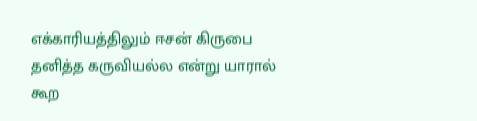எக்காரியத்திலும் ஈசன் கிருபை தனித்த கருவியல்ல என்று யாரால் கூற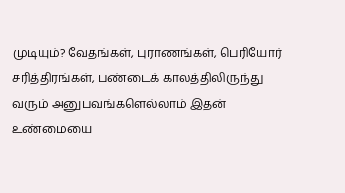முடியும்? வேதங்கள், புராணங்கள், பெரியோர் சரித்திரங்கள், பண்டைக் காலத்திலிருந்து வரும் அனுபவங்களெல்லாம் இதன் உண்மையை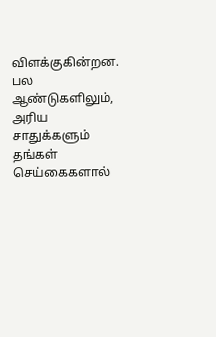விளக்குகின்றன. பல ஆண்டுகளிலும், அரிய சாதுக்களும் தங்கள் செய்கைகளால்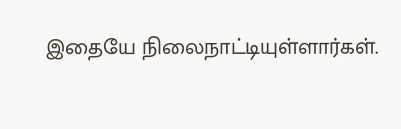இதையே நிலைநாட்டியுள்ளார்கள்.